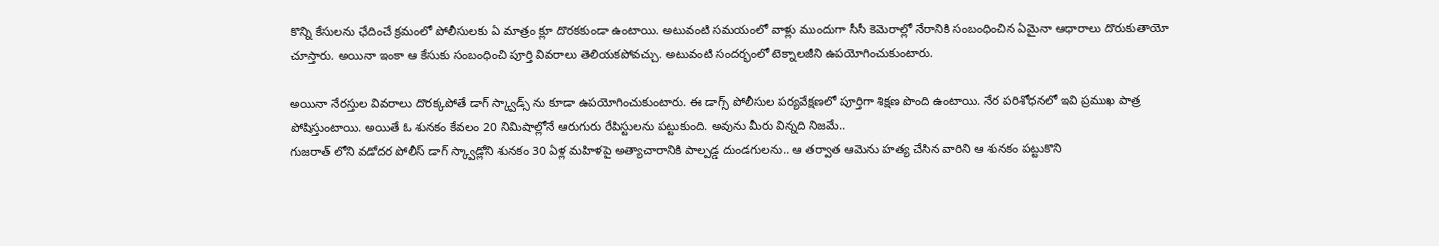కొన్ని కేసులను ఛేదించే క్రమంలో పోలీసులకు ఏ మాత్రం క్లూ దొరకకుండా ఉంటాయి. అటువంటి సమయంలో వాళ్లు ముందుగా సీసీ కెమెరాల్లో నేరానికి సంబంధించిన ఏమైనా ఆధారాలు దొరుకుతాయో చూస్తారు. అయినా ఇంకా ఆ కేసుకు సంబంధించి పూర్తి వివరాలు తెలియకపోవచ్చు. అటువంటి సందర్భంలో టెక్నాలజీని ఉపయోగించుకుంటారు.

అయినా నేరస్తుల వివరాలు దొరక్కపోతే డాగ్ స్క్వాడ్స్ ను కూడా ఉపయోగించుకుంటారు. ఈ డాగ్స్ పోలీసుల పర్యవేక్షణలో పూర్తిగా శిక్షణ పొంది ఉంటాయి. నేర పరిశోధనలో ఇవి ప్రముఖ పాత్ర పోషిస్తుంటాయి. అయితే ఓ శునకం కేవలం 20 నిమిషాల్లోనే ఆరుగురు రేపిస్టులను పట్టుకుంది. అవును మీరు విన్నది నిజమే..
గుజరాత్ లోని వడోదర పోలీస్ డాగ్ స్క్వాడ్లోని శునకం 30 ఏళ్ల మహిళపై అత్యాచారానికి పాల్పడ్డ దుండగులను.. ఆ తర్వాత ఆమెను హత్య చేసిన వారిని ఆ శునకం పట్టుకొని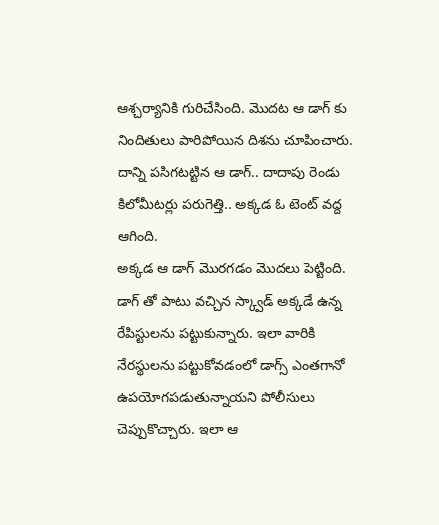ఆశ్చర్యానికి గురిచేసింది. మొదట ఆ డాగ్ కు నిందితులు పారిపోయిన దిశను చూపించారు. దాన్ని పసిగటట్టిన ఆ డాగ్.. దాదాపు రెండు కిలోమీటర్లు పరుగెత్తి.. అక్కడ ఓ టెంట్ వద్ద ఆగింది.
అక్కడ ఆ డాగ్ మొరగడం మొదలు పెట్టింది. డాగ్ తో పాటు వచ్చిన స్క్వాడ్ అక్కడే ఉన్న రేపిస్టులను పట్టుకున్నారు. ఇలా వారికి నేరస్థులను పట్టుకోవడంలో డాగ్స్ ఎంతగానో ఉపయోగపడుతున్నాయని పోలీసులు చెప్పుకొచ్చారు. ఇలా ఆ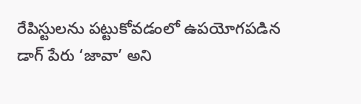రేపిస్టులను పట్టుకోవడంలో ఉపయోగపడిన డాగ్ పేరు ‘జావా’ అని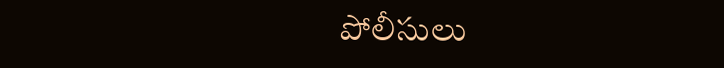పోలీసులు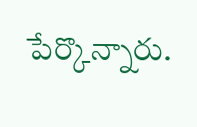పేర్కొన్నారు.